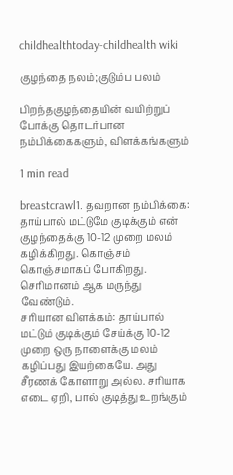childhealthtoday-childhealth wiki

குழந்தை நலம்;குடும்ப பலம்

பிறந்தகுழந்தையின் வயிற்றுப் போக்கு தொடர்பான நம்பிக்கைகளும், விளக்கங்களும்

1 min read

breastcrawl1. தவறான நம்பிக்கை: தாய்பால் மட்டுமே குடிக்கும் என் குழந்தைக்கு 10-12 முறை மலம் கழிக்கிறது. கொஞ்சம் கொஞ்சமாகப் போகிறது. செரிமானம் ஆக மருந்து வேண்டும்.
சரியான விளக்கம்: தாய்பால் மட்டும் குடிக்கும் சேய்க்கு 10-12 முறை ஒரு நாளைக்கு மலம் கழிப்பது இயற்கையே. அது சீரணக் கோளாறு அல்ல. சரியாக எடை ஏறி, பால் குடித்து உறங்கும்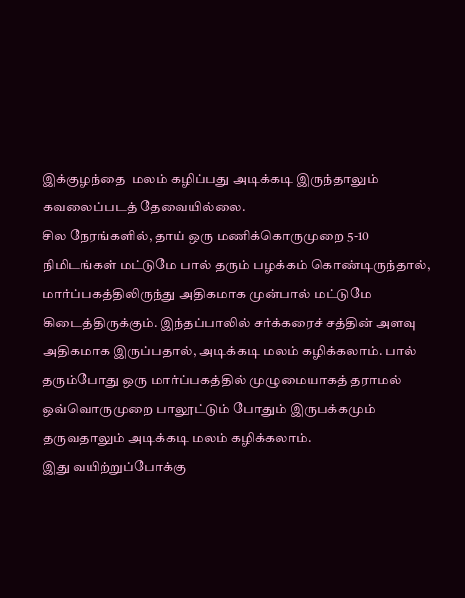இக்குழந்தை  மலம் கழிப்பது அடிக்கடி இருந்தாலும் கவலைப்படத் தேவையில்லை.
சில நேரங்களில், தாய் ஒரு மணிக்கொருமுறை 5-10 நிமிடங்கள் மட்டுமே பால் தரும் பழக்கம் கொண்டிருந்தால், மார்ப்பகத்திலிருந்து அதிகமாக முன்பால் மட்டுமே கிடைத்திருக்கும். இந்தப்பாலில் சர்க்கரைச் சத்தின் அளவு அதிகமாக இருப்பதால், அடிக்கடி மலம் கழிக்கலாம். பால் தரும்போது ஒரு மார்ப்பகத்தில் முழுமையாகத் தராமல் ஒவ்வொருமுறை பாலூட்டும் போதும் இருபக்கமும் தருவதாலும் அடிக்கடி மலம் கழிக்கலாம்.
இது வயிற்றுப்போக்கு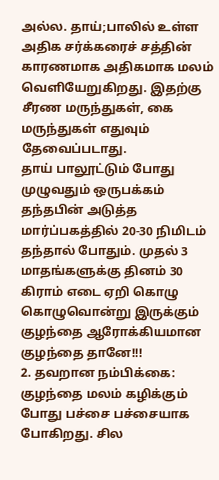அல்ல. தாய்;பாலில் உள்ள அதிக சர்க்கரைச் சத்தின் காரணமாக அதிகமாக மலம் வெளியேறுகிறது. இதற்கு சீரண மருந்துகள், கை மருந்துகள் எதுவும் தேவைப்படாது.
தாய் பாலூட்டும் போது முழுவதும் ஒருபக்கம் தந்தபின் அடுத்த மார்ப்பகத்தில் 20-30 நிமிடம் தந்தால் போதும். முதல் 3 மாதங்களுக்கு தினம் 30 கிராம் எடை ஏறி கொழு கொழுவொன்று இருக்கும் குழந்தை ஆரோக்கியமான குழந்தை தானே!!!
2. தவறான நம்பிக்கை: குழந்தை மலம் கழிக்கும் போது பச்சை பச்சையாக போகிறது. சில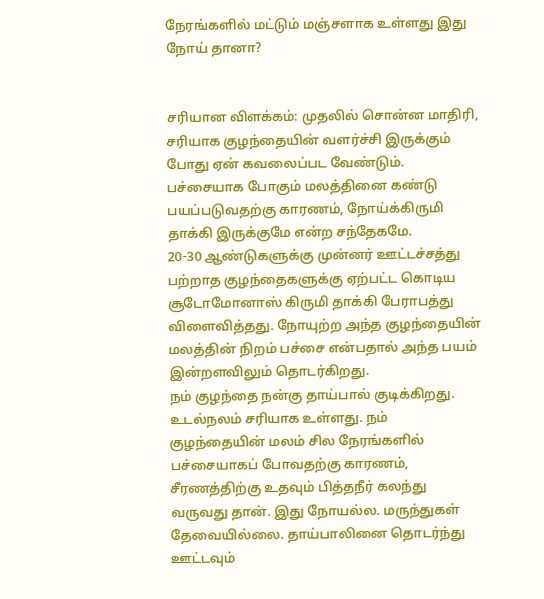நேரங்களில் மட்டும் மஞ்சளாக உள்ளது இது நோய் தானா?


சரியான விளக்கம்: முதலில் சொன்ன மாதிரி, சரியாக குழந்தையின் வளர்ச்சி இருக்கும் போது ஏன் கவலைப்பட வேண்டும். பச்சையாக போகும் மலத்தினை கண்டு பயப்படுவதற்கு காரணம், நோய்க்கிருமி தாக்கி இருக்குமே என்ற சந்தேகமே.
20-30 ஆண்டுகளுக்கு முன்னர் ஊட்டச்சத்து பற்றாத குழந்தைகளுக்கு ஏற்பட்ட கொடிய சூடோமோனாஸ் கிருமி தாக்கி பேராபத்து விளைவித்தது. நோயுற்ற அந்த குழந்தையின் மலத்தின் நிறம் பச்சை என்பதால் அந்த பயம் இன்றளவிலும் தொடர்கிறது.
நம் குழந்தை நன்கு தாய்பால் குடிக்கிறது. உடல்நலம் சரியாக உள்ளது. நம் குழந்தையின் மலம் சில நேரங்களில் பச்சையாகப் போவதற்கு காரணம், சீரணத்திற்கு உதவும் பித்தநீர் கலந்து வருவது தான். இது நோயல்ல. மருந்துகள் தேவையில்லை. தாய்பாலினை தொடர்ந்து ஊட்டவும்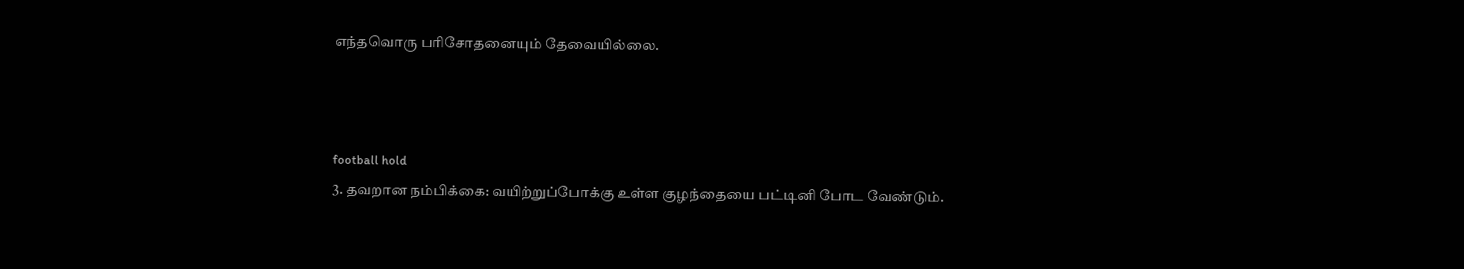எந்தவொரு பரிசோதனையும் தேவையில்லை.



football hold
3. தவறான நம்பிக்கை: வயிற்றுப்போக்கு உள்ள குழந்தையை பட்டினி போட வேண்டும்.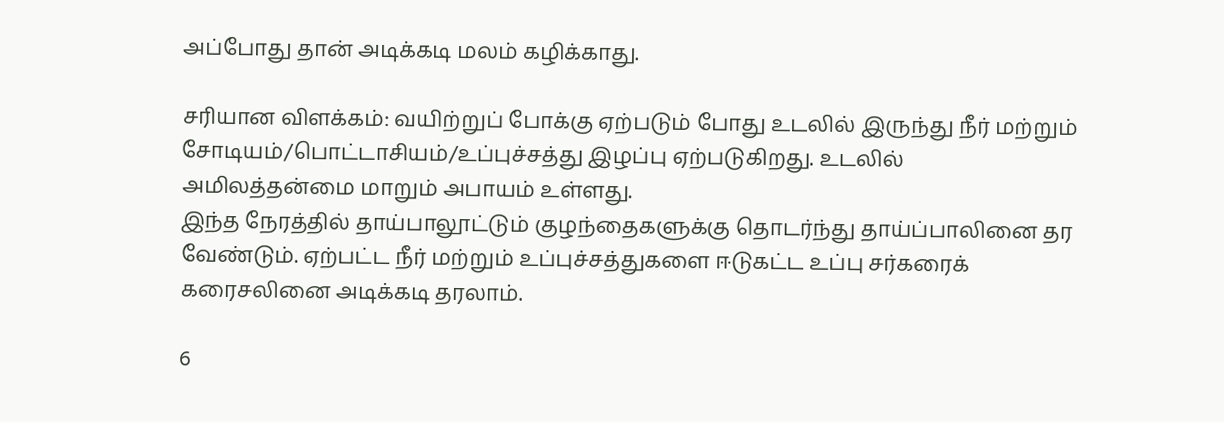அப்போது தான் அடிக்கடி மலம் கழிக்காது.

சரியான விளக்கம்: வயிற்றுப் போக்கு ஏற்படும் போது உடலில் இருந்து நீர் மற்றும் சோடியம்/பொட்டாசியம்/உப்புச்சத்து இழப்பு ஏற்படுகிறது. உடலில் அமிலத்தன்மை மாறும் அபாயம் உள்ளது.
இந்த நேரத்தில் தாய்பாலூட்டும் குழந்தைகளுக்கு தொடர்ந்து தாய்ப்பாலினை தர வேண்டும். ஏற்பட்ட நீர் மற்றும் உப்புச்சத்துகளை ஈடுகட்ட உப்பு சர்கரைக் கரைசலினை அடிக்கடி தரலாம்.

6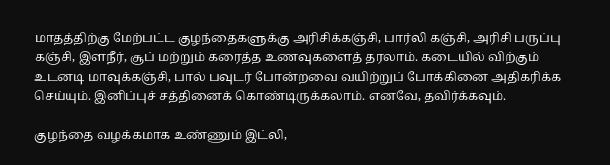மாதத்திற்கு மேற்பட்ட குழந்தைகளுக்கு அரிசிக்கஞ்சி, பார்லி கஞ்சி, அரிசி பருப்பு கஞ்சி, இளநீர், சூப் மற்றும் கரைத்த உணவுகளைத் தரலாம். கடையில் விற்கும் உடனடி மாவுக்கஞ்சி, பால் பவுடர் போன்றவை வயிற்றுப் போக்கினை அதிகரிக்க செய்யும். இனிப்புச் சத்தினைக் கொண்டிருக்கலாம். எனவே, தவிர்க்கவும்.

குழந்தை வழக்கமாக உண்ணும் இட்லி,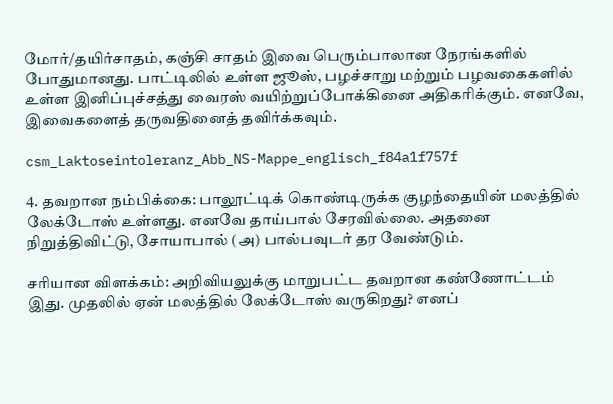மோர்/தயிர்சாதம், கஞ்சி சாதம் இவை பெரும்பாலான நேரங்களில் போதுமானது. பாட்டிலில் உள்ள ஜூஸ், பழச்சாறு மற்றும் பழவகைகளில் உள்ள இனிப்புச்சத்து வைரஸ் வயிற்றுப்போக்கினை அதிகரிக்கும். எனவே, இவைகளைத் தருவதினைத் தவிர்க்கவும்.

csm_Laktoseintoleranz_Abb_NS-Mappe_englisch_f84a1f757f

4. தவறான நம்பிக்கை: பாலூட்டிக் கொண்டிருக்க குழந்தையின் மலத்தில் லேக்டோஸ் உள்ளது. எனவே தாய்பால் சேரவில்லை. அதனை நிறுத்திவிட்டு, சோயாபால் (அ) பால்பவுடர் தர வேண்டும்.

சரியான விளக்கம்: அறிவியலுக்கு மாறுபட்ட தவறான கண்ணோட்டம் இது. முதலில் ஏன் மலத்தில் லேக்டோஸ் வருகிறது? எனப்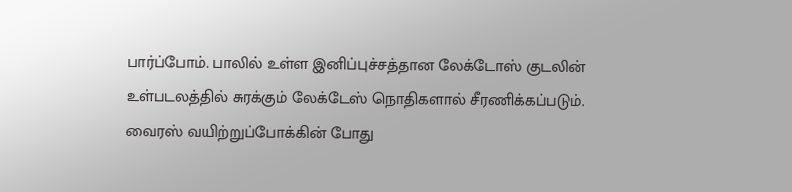பார்ப்போம். பாலில் உள்ள இனிப்புச்சத்தான லேக்டோஸ் குடலின் உள்படலத்தில் சுரக்கும் லேக்டேஸ் நொதிகளால் சீரணிக்கப்படும்.
வைரஸ் வயிற்றுப்போக்கின் போது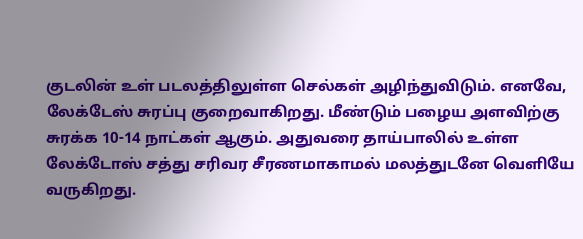குடலின் உள் படலத்திலுள்ள செல்கள் அழிந்துவிடும். எனவே, லேக்டேஸ் சுரப்பு குறைவாகிறது. மீண்டும் பழைய அளவிற்கு சுரக்க 10-14 நாட்கள் ஆகும். அதுவரை தாய்பாலில் உள்ள லேக்டோஸ் சத்து சரிவர சீரணமாகாமல் மலத்துடனே வெளியே வருகிறது.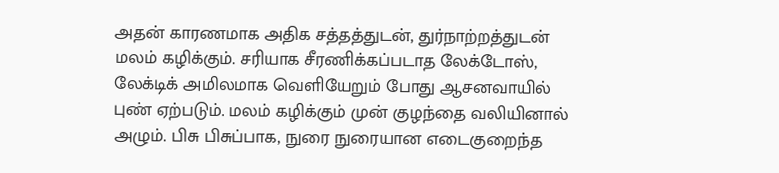அதன் காரணமாக அதிக சத்தத்துடன், துர்நாற்றத்துடன் மலம் கழிக்கும். சரியாக சீரணிக்கப்படாத லேக்டோஸ், லேக்டிக் அமிலமாக வெளியேறும் போது ஆசனவாயில் புண் ஏற்படும். மலம் கழிக்கும் முன் குழந்தை வலியினால் அழும். பிசு பிசுப்பாக, நுரை நுரையான எடைகுறைந்த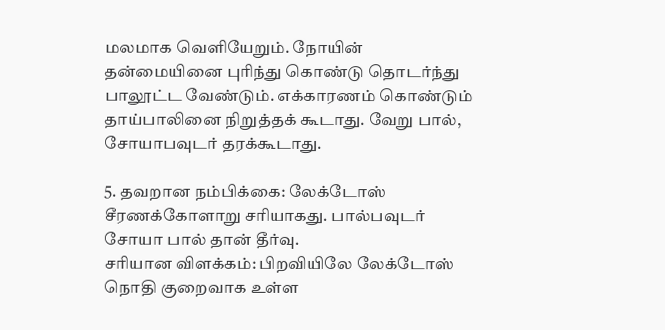மலமாக வெளியேறும். நோயின் தன்மையினை புரிந்து கொண்டு தொடர்ந்து பாலூட்ட வேண்டும். எக்காரணம் கொண்டும் தாய்பாலினை நிறுத்தக் கூடாது. வேறு பால், சோயாபவுடர் தரக்கூடாது.

5. தவறான நம்பிக்கை: லேக்டோஸ் சீரணக்கோளாறு சரியாகது. பால்பவுடர் சோயா பால் தான் தீர்வு.
சரியான விளக்கம்: பிறவியிலே லேக்டோஸ் நொதி குறைவாக உள்ள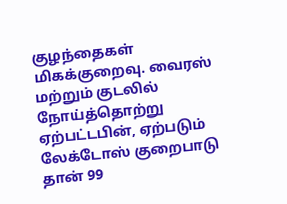குழந்தைகள் மிகக்குறைவு. வைரஸ் மற்றும் குடலில் நோய்த்தொற்று ஏற்பட்டபின், ஏற்படும் லேக்டோஸ் குறைபாடு தான் 99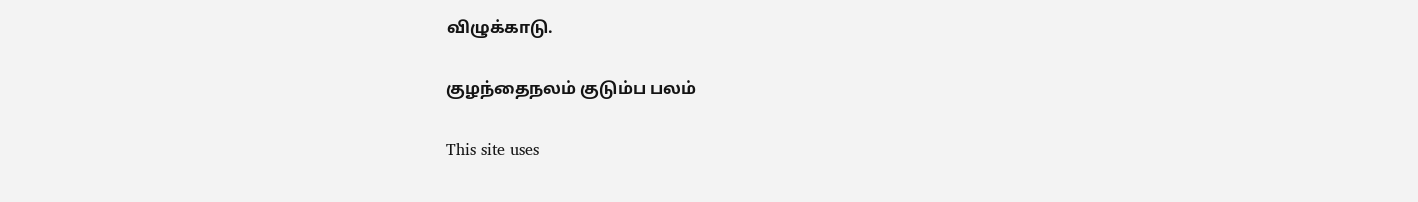விழுக்காடு.

குழந்தைநலம் குடும்ப பலம்

This site uses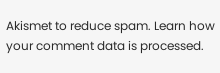Akismet to reduce spam. Learn how your comment data is processed.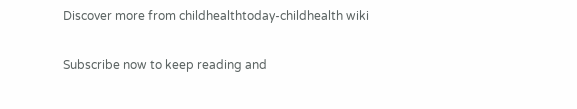Discover more from childhealthtoday-childhealth wiki

Subscribe now to keep reading and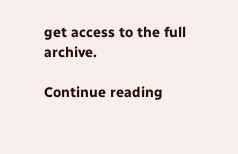get access to the full archive.

Continue reading